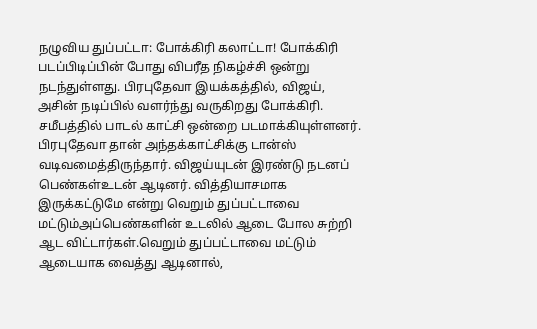நழுவிய துப்பட்டா: போக்கிரி கலாட்டா! போக்கிரி படப்பிடிப்பின் போது விபரீத நிகழ்ச்சி ஒன்று நடந்துள்ளது. பிரபுதேவா இயக்கத்தில், விஜய், அசின் நடிப்பில் வளர்ந்து வருகிறது போக்கிரி. சமீபத்தில் பாடல் காட்சி ஒன்றை படமாக்கியுள்ளனர். பிரபுதேவா தான் அந்தக்காட்சிக்கு டான்ஸ் வடிவமைத்திருந்தார். விஜய்யுடன் இரண்டு நடனப் பெண்கள்உடன் ஆடினர். வித்தியாசமாக இருக்கட்டுமே என்று வெறும் துப்பட்டாவை மட்டும்அப்பெண்களின் உடலில் ஆடை போல சுற்றி ஆட விட்டார்கள்.வெறும் துப்பட்டாவை மட்டும் ஆடையாக வைத்து ஆடினால்,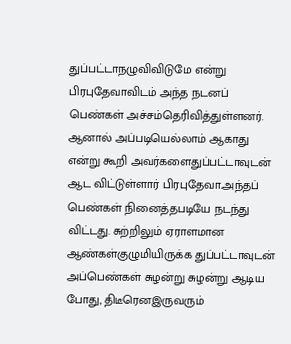துப்பட்டாநழுவிவிடுமே என்று பிரபுதேவாவிடம் அந்த நடனப் பெண்கள் அச்சம்தெரிவித்துள்ளனர். ஆனால் அப்படியெல்லாம் ஆகாது என்று கூறி அவர்களைதுப்பட்டாவுடன் ஆட விட்டுள்ளார் பிரபுதேவா.அந்தப் பெண்கள் நினைத்தபடியே நடந்து விட்டது. சுற்றிலும் ஏராளமான ஆண்கள்குழுமியிருக்க துப்பட்டாவுடன் அப்பெண்கள் சுழன்று சுழன்று ஆடிய போது, திடீரெனஇருவரும்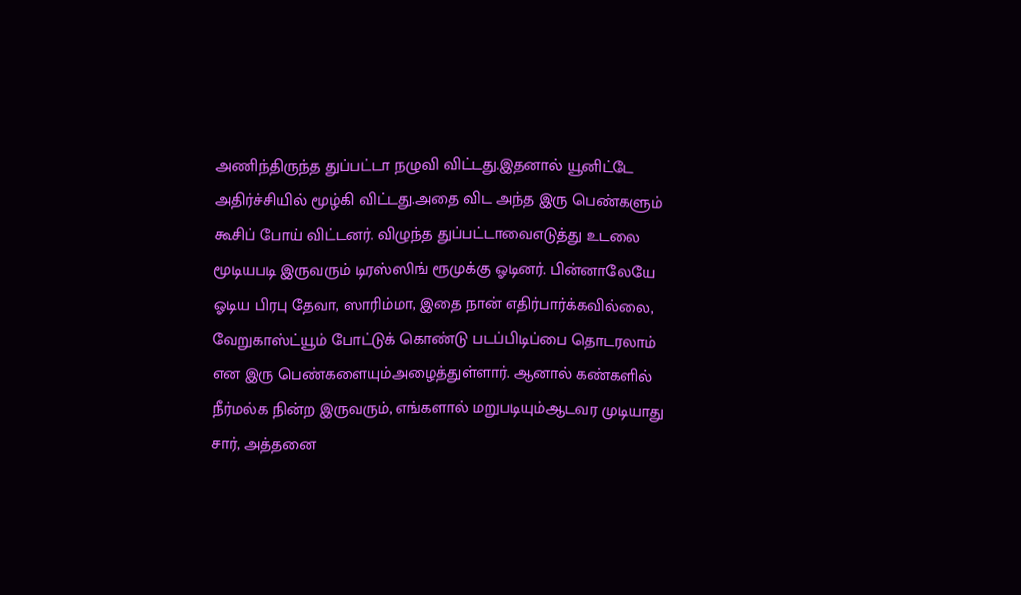அணிந்திருந்த துப்பட்டா நழுவி விட்டது.இதனால் யூனிட்டே அதிர்ச்சியில் மூழ்கி விட்டது.அதை விட அந்த இரு பெண்களும் கூசிப் போய் விட்டனர். விழுந்த துப்பட்டாவைஎடுத்து உடலை மூடியபடி இருவரும் டிரஸ்ஸிங் ரூமுக்கு ஓடினர். பின்னாலேயே ஓடிய பிரபு தேவா, ஸாரிம்மா, இதை நான் எதிர்பார்க்கவில்லை, வேறுகாஸ்ட்யூம் போட்டுக் கொண்டு படப்பிடிப்பை தொடரலாம் என இரு பெண்களையும்அழைத்துள்ளார். ஆனால் கண்களில் நீர்மல்க நின்ற இருவரும், எங்களால் மறுபடியும்ஆடவர முடியாது சார், அத்தனை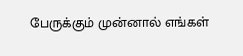பேருக்கும் முன்னால் எங்கள்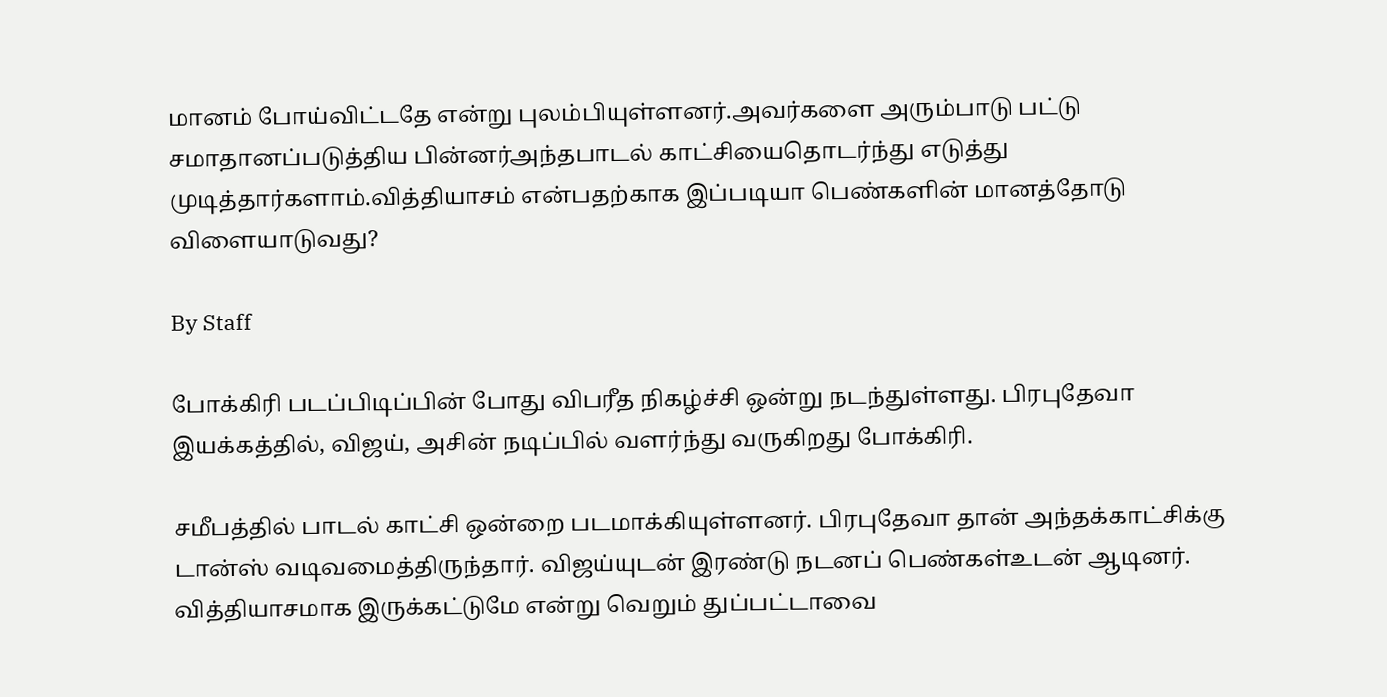மானம் போய்விட்டதே என்று புலம்பியுள்ளனர்.அவர்களை அரும்பாடு பட்டு சமாதானப்படுத்திய பின்னர்அந்தபாடல் காட்சியைதொடர்ந்து எடுத்து முடித்தார்களாம்.வித்தியாசம் என்பதற்காக இப்படியா பெண்களின் மானத்தோடு விளையாடுவது?

By Staff

போக்கிரி படப்பிடிப்பின் போது விபரீத நிகழ்ச்சி ஒன்று நடந்துள்ளது. பிரபுதேவா இயக்கத்தில், விஜய், அசின் நடிப்பில் வளர்ந்து வருகிறது போக்கிரி.

சமீபத்தில் பாடல் காட்சி ஒன்றை படமாக்கியுள்ளனர். பிரபுதேவா தான் அந்தக்காட்சிக்கு டான்ஸ் வடிவமைத்திருந்தார். விஜய்யுடன் இரண்டு நடனப் பெண்கள்உடன் ஆடினர். வித்தியாசமாக இருக்கட்டுமே என்று வெறும் துப்பட்டாவை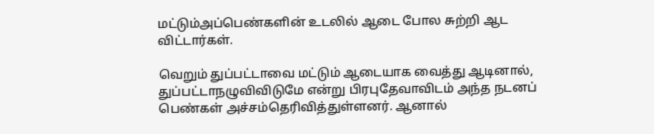மட்டும்அப்பெண்களின் உடலில் ஆடை போல சுற்றி ஆட விட்டார்கள்.

வெறும் துப்பட்டாவை மட்டும் ஆடையாக வைத்து ஆடினால், துப்பட்டாநழுவிவிடுமே என்று பிரபுதேவாவிடம் அந்த நடனப் பெண்கள் அச்சம்தெரிவித்துள்ளனர். ஆனால்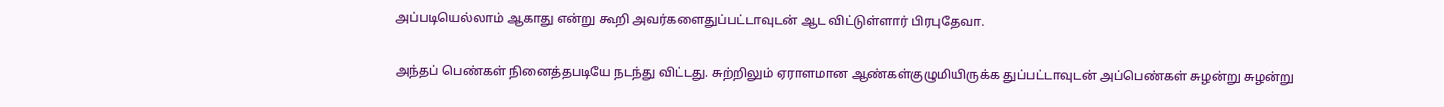அப்படியெல்லாம் ஆகாது என்று கூறி அவர்களைதுப்பட்டாவுடன் ஆட விட்டுள்ளார் பிரபுதேவா.

அந்தப் பெண்கள் நினைத்தபடியே நடந்து விட்டது. சுற்றிலும் ஏராளமான ஆண்கள்குழுமியிருக்க துப்பட்டாவுடன் அப்பெண்கள் சுழன்று சுழன்று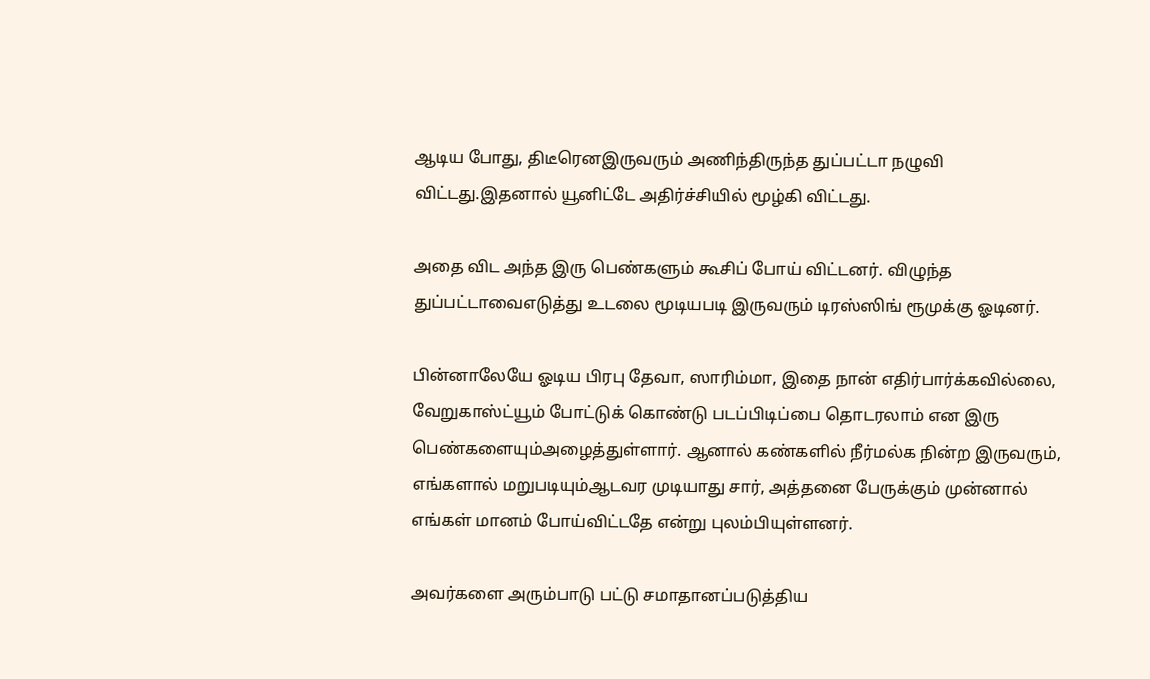ஆடிய போது, திடீரெனஇருவரும் அணிந்திருந்த துப்பட்டா நழுவி விட்டது.இதனால் யூனிட்டே அதிர்ச்சியில் மூழ்கி விட்டது.

அதை விட அந்த இரு பெண்களும் கூசிப் போய் விட்டனர். விழுந்த துப்பட்டாவைஎடுத்து உடலை மூடியபடி இருவரும் டிரஸ்ஸிங் ரூமுக்கு ஓடினர்.

பின்னாலேயே ஓடிய பிரபு தேவா, ஸாரிம்மா, இதை நான் எதிர்பார்க்கவில்லை, வேறுகாஸ்ட்யூம் போட்டுக் கொண்டு படப்பிடிப்பை தொடரலாம் என இரு பெண்களையும்அழைத்துள்ளார். ஆனால் கண்களில் நீர்மல்க நின்ற இருவரும், எங்களால் மறுபடியும்ஆடவர முடியாது சார், அத்தனை பேருக்கும் முன்னால் எங்கள் மானம் போய்விட்டதே என்று புலம்பியுள்ளனர்.

அவர்களை அரும்பாடு பட்டு சமாதானப்படுத்திய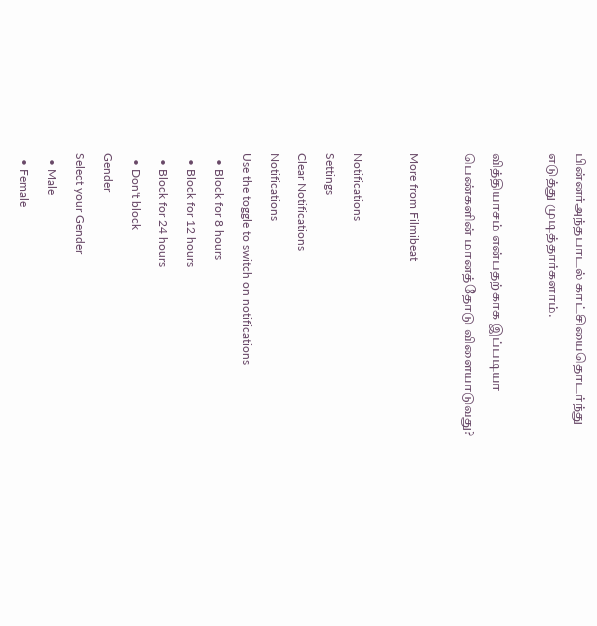பின்னர்அந்தபாடல் காட்சியைதொடர்ந்து எடுத்து முடித்தார்களாம்.

வித்தியாசம் என்பதற்காக இப்படியா பெண்களின் மானத்தோடு விளையாடுவது?

More from Filmibeat

Notifications
Settings
Clear Notifications
Notifications
Use the toggle to switch on notifications
  • Block for 8 hours
  • Block for 12 hours
  • Block for 24 hours
  • Don't block
Gender
Select your Gender
  • Male
  • Female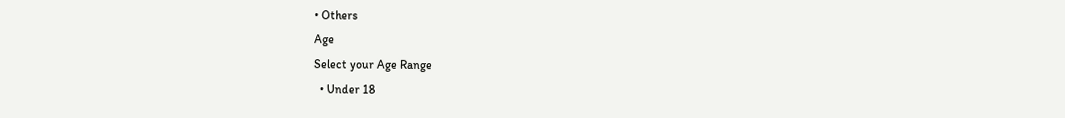• Others
Age
Select your Age Range
  • Under 18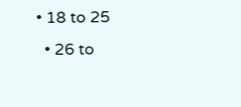• 18 to 25
  • 26 to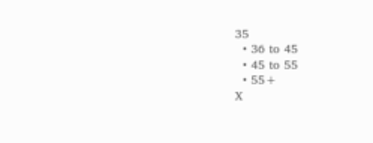35
  • 36 to 45
  • 45 to 55
  • 55+
X